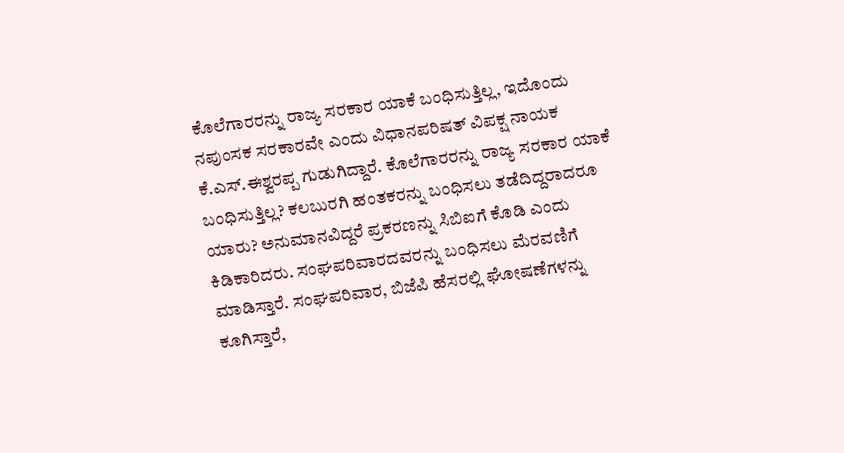ಕೊಲೆಗಾರರನ್ನು ರಾಜ್ಯ ಸರಕಾರ ಯಾಕೆ ಬಂಧಿಸುತ್ತಿಲ್ಲ, ಇದೊಂದು ನಪುಂಸಕ ಸರಕಾರವೇ ಎಂದು ವಿಧಾನಪರಿಷತ್ ವಿಪಕ್ಷ ನಾಯಕ ಕೆ.ಎಸ್.ಈಶ್ವರಪ್ಪ ಗುಡುಗಿದ್ದಾರೆ. ಕೊಲೆಗಾರರನ್ನು ರಾಜ್ಯ ಸರಕಾರ ಯಾಕೆ ಬಂಧಿಸುತ್ತಿಲ್ಲ? ಕಲಬುರಗಿ ಹಂತಕರನ್ನು ಬಂಧಿಸಲು ತಡೆದಿದ್ದರಾದರೂ ಯಾರು? ಅನುಮಾನವಿದ್ದರೆ ಪ್ರಕರಣನ್ನು ಸಿಬಿಐಗೆ ಕೊಡಿ ಎಂದು ಕಿಡಿಕಾರಿದರು. ಸಂಘಪರಿವಾರದವರನ್ನು ಬಂಧಿಸಲು ಮೆರವಣಿಗೆ ಮಾಡಿಸ್ತಾರೆ. ಸಂಘಪರಿವಾರ, ಬಿಜೆಪಿ ಹೆಸರಲ್ಲಿ ಘೋಷಣೆಗಳನ್ನು ಕೂಗಿಸ್ತಾರೆ,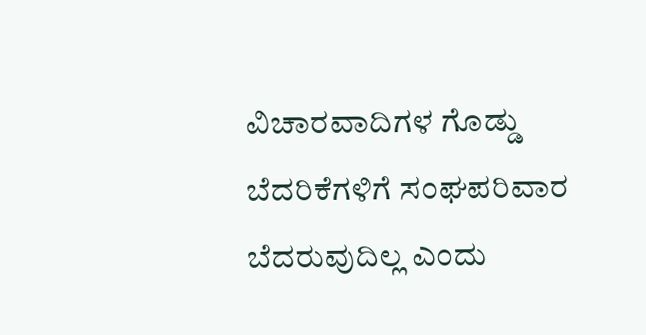ವಿಚಾರವಾದಿಗಳ ಗೊಡ್ಡು ಬೆದರಿಕೆಗಳಿಗೆ ಸಂಘಪರಿವಾರ ಬೆದರುವುದಿಲ್ಲ ಎಂದು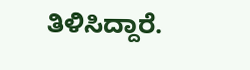ತಿಳಿಸಿದ್ದಾರೆ.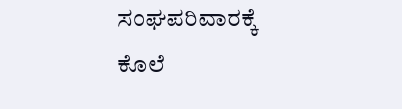ಸಂಘಪರಿವಾರಕ್ಕೆ ಕೊಲೆ